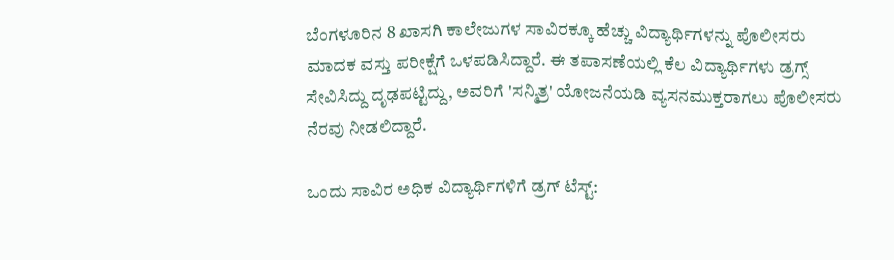ಬೆಂಗಳೂರಿನ 8 ಖಾಸಗಿ ಕಾಲೇಜುಗಳ ಸಾವಿರಕ್ಕೂ ಹೆಚ್ಚು ವಿದ್ಯಾರ್ಥಿಗಳನ್ನು ಪೊಲೀಸರು ಮಾದಕ ವಸ್ತು ಪರೀಕ್ಷೆಗೆ ಒಳಪಡಿಸಿದ್ದಾರೆ. ಈ ತಪಾಸಣೆಯಲ್ಲಿ ಕೆಲ ವಿದ್ಯಾರ್ಥಿಗಳು ಡ್ರಗ್ಸ್ ಸೇವಿಸಿದ್ದು ದೃಢಪಟ್ಟಿದ್ದು, ಅವರಿಗೆ 'ಸನ್ಮಿತ್ರ' ಯೋಜನೆಯಡಿ ವ್ಯಸನಮುಕ್ತರಾಗಲು ಪೊಲೀಸರು ನೆರವು ನೀಡಲಿದ್ದಾರೆ.

ಒಂದು ಸಾವಿರ ಅಧಿಕ ವಿದ್ಯಾರ್ಥಿಗಳಿಗೆ ಡ್ರಗ್ ಟೆಸ್ಟ್: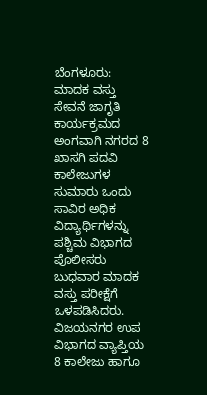ಬೆಂಗಳೂರು: ಮಾದಕ ವಸ್ತು ಸೇವನೆ ಜಾಗೃತಿ ಕಾರ್ಯಕ್ರಮದ ಅಂಗವಾಗಿ ನಗರದ 8 ಖಾಸಗಿ ಪದವಿ ಕಾಲೇಜುಗಳ ಸುಮಾರು ಒಂದು ಸಾವಿರ ಅಧಿಕ ವಿದ್ಯಾರ್ಥಿಗಳನ್ನು ಪಶ್ಚಿಮ ವಿಭಾಗದ ಪೊಲೀಸರು ಬುಧವಾರ ಮಾದಕ ವಸ್ತು ಪರೀಕ್ಷೆಗೆ ಒಳಪಡಿಸಿದರು. ವಿಜಯನಗರ ಉಪ ವಿಭಾಗದ ವ್ಯಾಪ್ತಿಯ 8 ಕಾಲೇಜು ಹಾಗೂ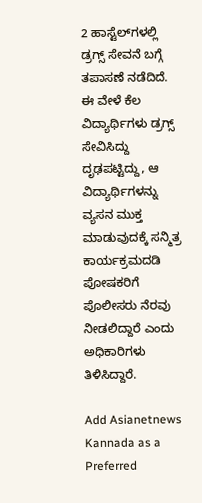2 ಹಾಸ್ಟೆಲ್‌ಗಳಲ್ಲಿ ಡ್ರಗ್ಸ್ ಸೇವನೆ ಬಗ್ಗೆ ತಪಾಸಣೆ ನಡೆದಿದೆ. ಈ ವೇಳೆ ಕೆಲ ವಿದ್ಯಾರ್ಥಿಗಳು ಡ್ರಗ್ಸ್ ಸೇವಿಸಿದ್ದು ದೃಢಪಟ್ಟಿದ್ದು, ಆ ವಿದ್ಯಾರ್ಥಿಗಳನ್ನು ವ್ಯಸನ ಮುಕ್ತ ಮಾಡುವುದಕ್ಕೆ ಸನ್ಮಿತ್ರ ಕಾರ್ಯಕ್ರಮದಡಿ ಪೋಷಕರಿಗೆ ಪೊಲೀಸರು ನೆರವು ನೀಡಲಿದ್ದಾರೆ ಎಂದು ಅಧಿಕಾರಿಗಳು ತಿಳಿಸಿದ್ದಾರೆ.

Add Asianetnews Kannada as a Preferred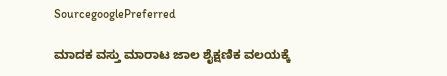SourcegooglePreferred

ಮಾದಕ ವಸ್ತು ಮಾರಾಟ ಜಾಲ ಶೈಕ್ಷಣಿಕ ವಲಯಕ್ಕೆ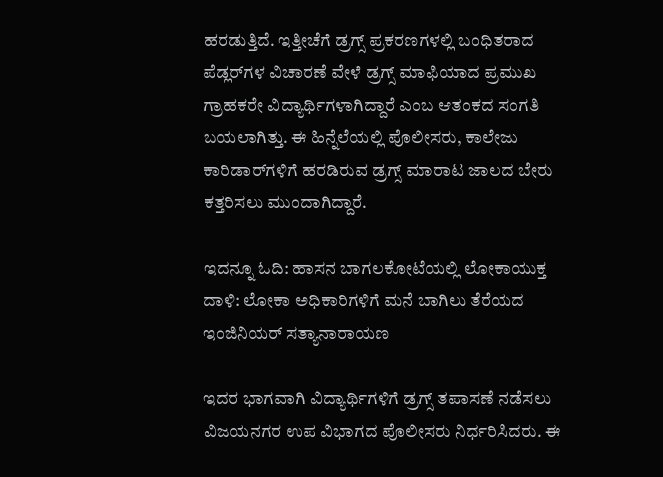ಹರಡುತ್ತಿದೆ. ಇತ್ತೀಚೆಗೆ ಡ್ರಗ್ಸ್ ಪ್ರಕರಣಗಳಲ್ಲಿ ಬಂಧಿತರಾದ ಪೆಡ್ಲರ್‌ಗಳ ವಿಚಾರಣೆ ವೇಳೆ ಡ್ರಗ್ಸ್ ಮಾಫಿಯಾದ ಪ್ರಮುಖ ಗ್ರಾಹಕರೇ ವಿದ್ಯಾರ್ಥಿಗಳಾಗಿದ್ದಾರೆ ಎಂಬ ಆತಂಕದ ಸಂಗತಿ ಬಯಲಾಗಿತ್ತು. ಈ ಹಿನ್ನೆಲೆಯಲ್ಲಿ ಪೊಲೀಸರು, ಕಾಲೇಜು ಕಾರಿಡಾರ್‌ಗಳಿಗೆ ಹರಡಿರುವ ಡ್ರಗ್ಸ್ ಮಾರಾಟ ಜಾಲದ ಬೇರು ಕತ್ತರಿಸಲು ಮುಂದಾಗಿದ್ದಾರೆ.

ಇದನ್ನೂ ಓದಿ: ಹಾಸನ ಬಾಗಲಕೋಟೆಯಲ್ಲಿ ಲೋಕಾಯುಕ್ತ ದಾಳಿ: ಲೋಕಾ ಅಧಿಕಾರಿಗಳಿಗೆ ಮನೆ ಬಾಗಿಲು ತೆರೆಯದ ಇಂಜಿನಿಯರ್ ಸತ್ಯಾನಾರಾಯಣ

ಇದರ ಭಾಗವಾಗಿ ವಿದ್ಯಾರ್ಥಿಗಳಿಗೆ ಡ್ರಗ್ಸ್ ತಪಾಸಣೆ ನಡೆಸಲು ವಿಜಯನಗರ ಉಪ ವಿಭಾಗದ ಪೊಲೀಸರು ನಿರ್ಧರಿಸಿದರು. ಈ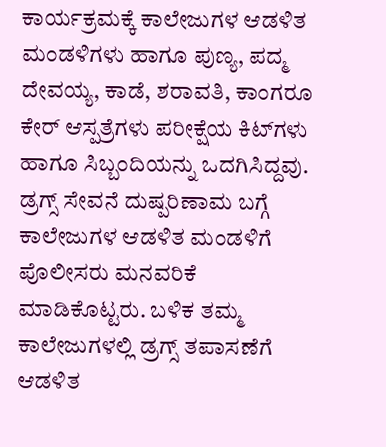ಕಾರ್ಯಕ್ರಮಕ್ಕೆ ಕಾಲೇಜುಗಳ ಆಡಳಿತ ಮಂಡಳಿಗಳು ಹಾಗೂ ಪುಣ್ಯ, ಪದ್ಮ ದೇವಯ್ಯ, ಕಾಡೆ, ಶರಾವತಿ, ಕಾಂಗರೂ ಕೇರ್ ಆಸ್ಪತ್ರೆಗಳು ಪರೀಕ್ಷೆಯ ಕಿಟ್‌ಗಳು ಹಾಗೂ ಸಿಬ್ಬಂದಿಯನ್ನು ಒದಗಿಸಿದ್ದವು. ಡ್ರಗ್ಸ್ ಸೇವನೆ ದುಷ್ಪರಿಣಾಮ ಬಗ್ಗೆ ಕಾಲೇಜುಗಳ ಆಡಳಿತ ಮಂಡಳಿಗೆ ಪೊಲೀಸರು ಮನವರಿಕೆ ಮಾಡಿಕೊಟ್ಟರು. ಬಳಿಕ ತಮ್ಮ ಕಾಲೇಜುಗಳಲ್ಲಿ ಡ್ರಗ್ಸ್ ತಪಾಸಣೆಗೆ ಆಡಳಿತ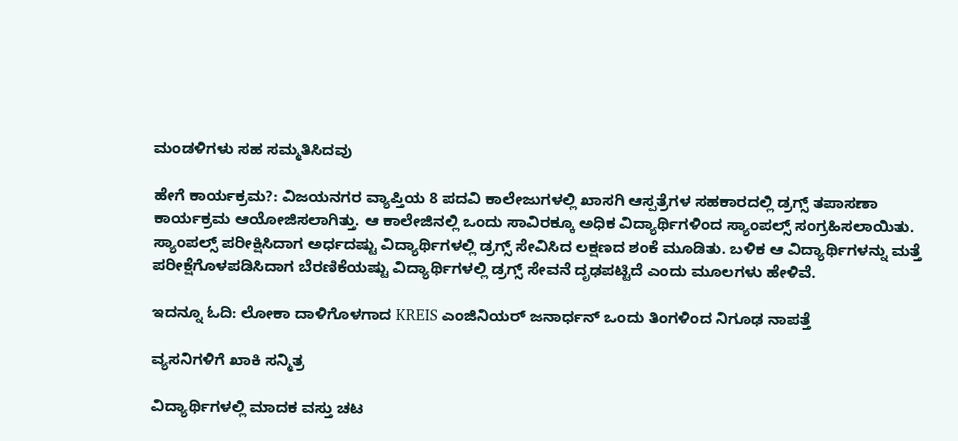ಮಂಡಳಿಗಳು ಸಹ ಸಮ್ಮತಿಸಿದವು

ಹೇಗೆ ಕಾರ್ಯಕ್ರಮ?: ವಿಜಯನಗರ ವ್ಯಾಪ್ತಿಯ 8 ಪದವಿ ಕಾಲೇಜುಗಳಲ್ಲಿ ಖಾಸಗಿ ಆಸ್ಪತ್ರೆಗಳ ಸಹಕಾರದಲ್ಲಿ ಡ್ರಗ್ಸ್ ತಪಾಸಣಾ ಕಾರ್ಯಕ್ರಮ ಆಯೋಜಿಸಲಾಗಿತ್ತು. ಆ ಕಾಲೇಜಿನಲ್ಲಿ ಒಂದು ಸಾವಿರಕ್ಕೂ ಅಧಿಕ ವಿದ್ಯಾರ್ಥಿಗಳಿಂದ ಸ್ಯಾಂಪಲ್ಸ್ ಸಂಗ್ರಹಿಸಲಾಯಿತು. ಸ್ಯಾಂಪಲ್ಸ್ ಪರೀಕ್ಷಿಸಿದಾಗ ಅರ್ಧದಷ್ಟು ವಿದ್ಯಾರ್ಥಿಗಳಲ್ಲಿ ಡ್ರಗ್ಸ್ ಸೇವಿಸಿದ ಲಕ್ಷಣದ ಶಂಕೆ ಮೂಡಿತು. ಬಳಿಕ ಆ ವಿದ್ಯಾರ್ಥಿಗಳನ್ನು ಮತ್ತೆ ಪರೀಕ್ಷೆಗೊಳಪಡಿಸಿದಾಗ ಬೆರಣಿಕೆಯಷ್ಟು ವಿದ್ಯಾರ್ಥಿಗಳಲ್ಲಿ ಡ್ರಗ್ಸ್ ಸೇವನೆ ದೃಢಪಟ್ಟಿದೆ ಎಂದು ಮೂಲಗಳು ಹೇಳಿವೆ.

ಇದನ್ನೂ ಓದಿ: ಲೋಕಾ ದಾಳಿಗೊಳಗಾದ KREIS ಎಂಜಿನಿಯರ್ ಜನಾರ್ಧನ್ ಒಂದು ತಿಂಗಳಿಂದ ನಿಗೂಢ ನಾಪತ್ತೆ

ವ್ಯಸನಿಗಳಿಗೆ ಖಾಕಿ ಸನ್ಮಿತ್ರ

ವಿದ್ಯಾರ್ಥಿಗಳಲ್ಲಿ ಮಾದಕ ವಸ್ತು ಚಟ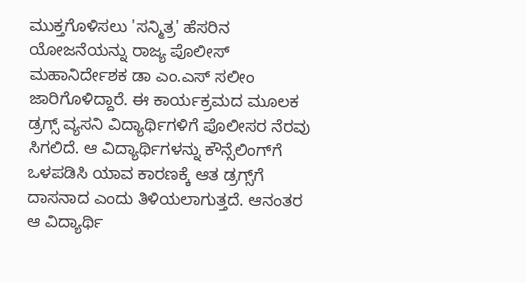ಮುಕ್ತಗೊಳಿಸಲು 'ಸನ್ಮಿತ್ರ' ಹೆಸರಿನ ಯೋಜನೆಯನ್ನು ರಾಜ್ಯ ಪೊಲೀಸ್ ಮಹಾನಿರ್ದೇಶಕ ಡಾ ಎಂ.ಎಸ್ ಸಲೀಂ ಜಾರಿಗೊಳಿದ್ದಾರೆ. ಈ ಕಾರ್ಯಕ್ರಮದ ಮೂಲಕ ಡ್ರಗ್ಸ್ ವ್ಯಸನಿ ವಿದ್ಯಾರ್ಥಿಗಳಿಗೆ ಪೊಲೀಸರ ನೆರವು ಸಿಗಲಿದೆ. ಆ ವಿದ್ಯಾರ್ಥಿಗಳನ್ನು ಕೌನ್ಸೆಲಿಂಗ್‌ಗೆ ಒಳಪಡಿಸಿ ಯಾವ ಕಾರಣಕ್ಕೆ ಆತ ಡ್ರಗ್ಸ್‌ಗೆ ದಾಸನಾದ ಎಂದು ತಿಳಿಯಲಾಗುತ್ತದೆ. ಆನಂತರ ಆ ವಿದ್ಯಾರ್ಥಿ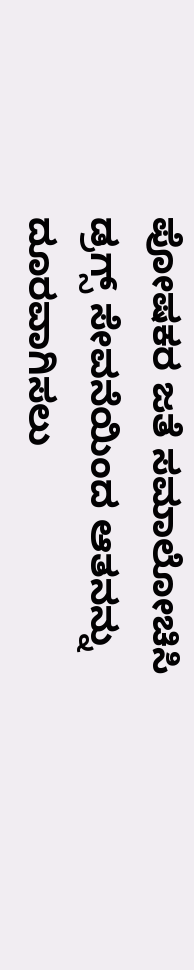ಪೋಷಕರ ಜತೆ ಸಮಾಲೋಚಿಸಿ ಡ್ರಗ್ಸ್ ಸೇವನೆಯಿಂದ ಆತನನ್ನು ದೂರವಾಗಿಸಲು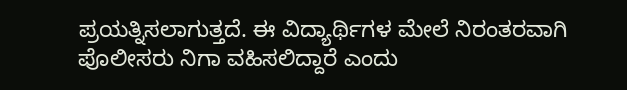ಪ್ರಯತ್ನಿಸಲಾಗುತ್ತದೆ. ಈ ವಿದ್ಯಾರ್ಥಿಗಳ ಮೇಲೆ ನಿರಂತರವಾಗಿ ಪೊಲೀಸರು ನಿಗಾ ವಹಿಸಲಿದ್ದಾರೆ ಎಂದು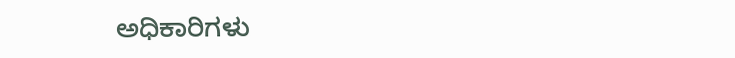ಅಧಿಕಾರಿಗಳು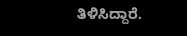ತಿಳಿಸಿದ್ದಾರೆ.